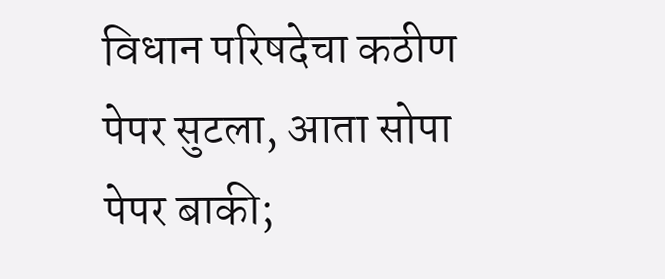विधान परिषदेचा कठीण पेपर सुटला, आता सोपा पेपर बाकी;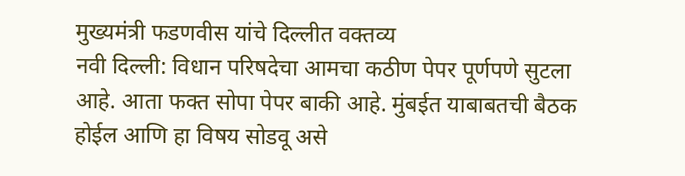मुख्यमंत्री फडणवीस यांचे दिल्लीत वक्तव्य
नवी दिल्ली: विधान परिषदेचा आमचा कठीण पेपर पूर्णपणे सुटला आहे. आता फक्त सोपा पेपर बाकी आहे. मुंबईत याबाबतची बैठक होईल आणि हा विषय सोडवू असे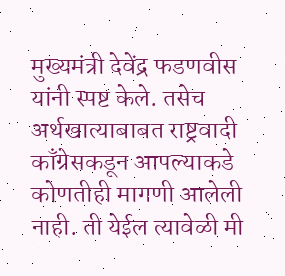मुख्यमंत्री देवेंद्र फडणवीस यांनी स्पष्ट केले. तसेच अर्थखात्याबाबत राष्ट्रवादी काँग्रेसकडून आपल्याकडे कोणतीही मागणी आलेली नाही. ती येईल त्यावेळी मी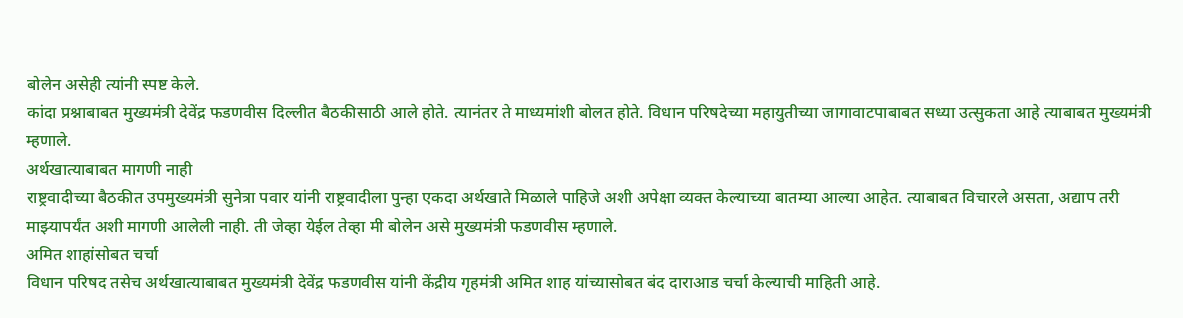बोलेन असेही त्यांनी स्पष्ट केले.
कांदा प्रश्नाबाबत मुख्यमंत्री देवेंद्र फडणवीस दिल्लीत बैठकीसाठी आले होते. त्यानंतर ते माध्यमांशी बोलत होते. विधान परिषदेच्या महायुतीच्या जागावाटपाबाबत सध्या उत्सुकता आहे त्याबाबत मुख्यमंत्री म्हणाले.
अर्थखात्याबाबत मागणी नाही
राष्ट्रवादीच्या बैठकीत उपमुख्यमंत्री सुनेत्रा पवार यांनी राष्ट्रवादीला पुन्हा एकदा अर्थखाते मिळाले पाहिजे अशी अपेक्षा व्यक्त केल्याच्या बातम्या आल्या आहेत. त्याबाबत विचारले असता, अद्याप तरी माझ्यापर्यंत अशी मागणी आलेली नाही. ती जेव्हा येईल तेव्हा मी बोलेन असे मुख्यमंत्री फडणवीस म्हणाले.
अमित शाहांसोबत चर्चा
विधान परिषद तसेच अर्थखात्याबाबत मुख्यमंत्री देवेंद्र फडणवीस यांनी केंद्रीय गृहमंत्री अमित शाह यांच्यासोबत बंद दाराआड चर्चा केल्याची माहिती आहे.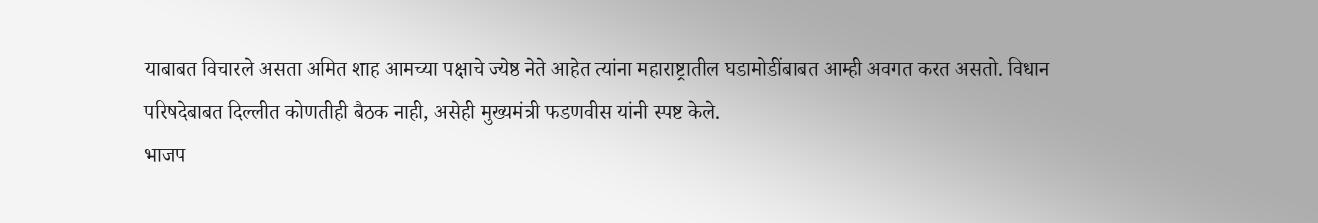याबाबत विचारले असता अमित शाह आमच्या पक्षाचे ज्येष्ठ नेते आहेत त्यांना महाराष्ट्रातील घडामोडींबाबत आम्ही अवगत करत असतो. विधान परिषदेबाबत दिल्लीत कोणतीही बैठक नाही, असेही मुख्यमंत्री फडणवीस यांनी स्पष्ट केले.
भाजप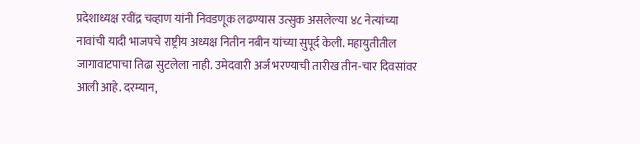प्रदेशाध्यक्ष रवींद्र चव्हाण यांनी निवडणूक लढण्यास उत्सुक असलेल्या ४८ नेत्यांच्या नावांची यादी भाजपचे राष्ट्रीय अध्यक्ष नितीन नबीन यांच्या सुपूर्द केली. महायुतीतील जागावाटपाचा तिढा सुटलेला नाही. उमेदवारी अर्ज भरण्याची तारीख तीन-चार दिवसांवर आली आहे. दरम्यान,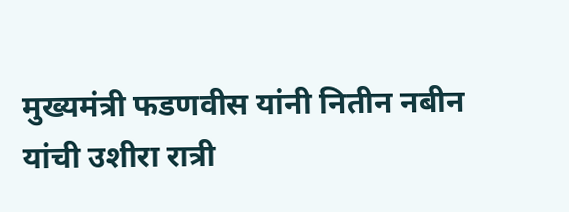मुख्यमंत्री फडणवीस यांनी नितीन नबीन यांची उशीरा रात्री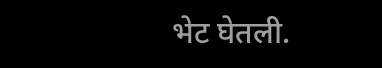भेट घेतली.